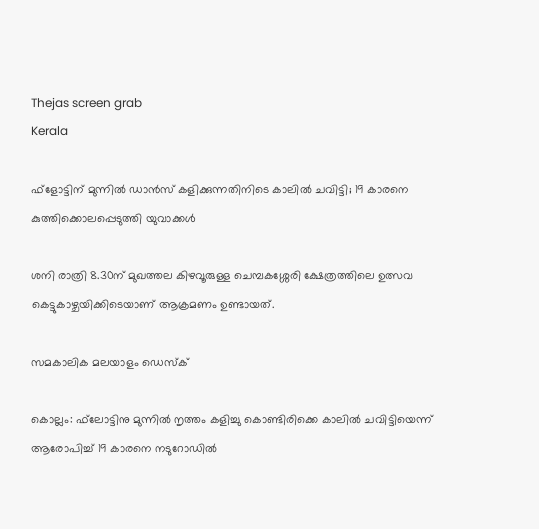Thejas screen grab
Kerala

ഫ്‌ളോട്ടിന് മുന്നില്‍ ഡാന്‍സ് കളിക്കുന്നതിനിടെ കാലില്‍ ചവിട്ടി; 19 കാരനെ കുത്തിക്കൊലപ്പെടുത്തി യുവാക്കള്‍

ശനി രാത്രി 8.30ന് മുഖത്തല കിഴവൂരുള്ള ചെമ്പകശ്ശേരി ക്ഷേത്രത്തിലെ ഉത്സവ കെട്ടുകാഴ്ചയിക്കിടെയാണ് ആക്രമണം ഉണ്ടായത്.

സമകാലിക മലയാളം ഡെസ്ക്

കൊല്ലം: ഫ്‌ലോട്ടിനു മുന്നില്‍ നൃത്തം കളിച്ചു കൊണ്ടിരിക്കെ കാലില്‍ ചവിട്ടിയെന്ന് ആരോപിച്ച് 19 കാരനെ നടുറോഡില്‍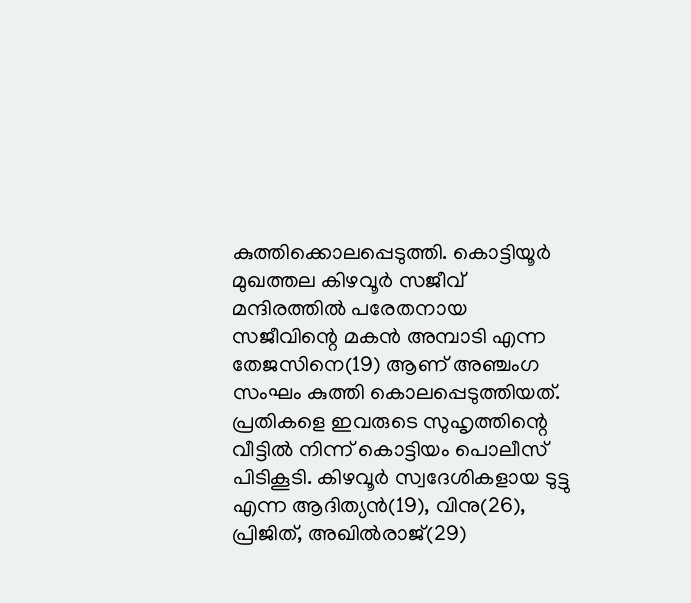കുത്തിക്കൊലപ്പെടുത്തി. കൊട്ടിയൂര്‍ മുഖത്തല കിഴവൂര്‍ സജീവ് മന്ദിരത്തില്‍ പരേതനായ സജീവിന്റെ മകന്‍ അമ്പാടി എന്ന തേജസിനെ(19) ആണ് അഞ്ചംഗ സംഘം കുത്തി കൊലപ്പെടുത്തിയത്. പ്രതികളെ ഇവരുടെ സുഹൃത്തിന്റെ വീട്ടില്‍ നിന്ന് കൊട്ടിയം പൊലീസ് പിടികൂടി. കിഴവൂര്‍ സ്വദേശികളായ ടുട്ടു എന്ന ആദിത്യന്‍(19), വിനു(26), പ്രിജിത്, അഖില്‍രാജ്(29)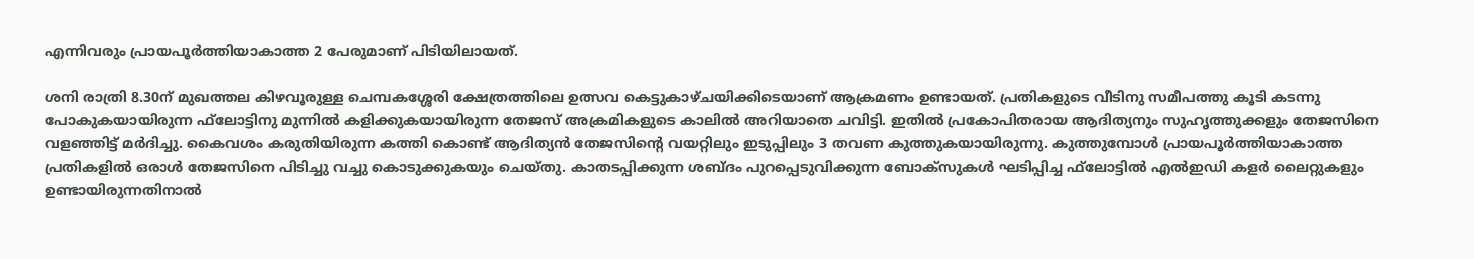എന്നിവരും പ്രായപൂര്‍ത്തിയാകാത്ത 2 പേരുമാണ് പിടിയിലായത്.

ശനി രാത്രി 8.30ന് മുഖത്തല കിഴവൂരുള്ള ചെമ്പകശ്ശേരി ക്ഷേത്രത്തിലെ ഉത്സവ കെട്ടുകാഴ്ചയിക്കിടെയാണ് ആക്രമണം ഉണ്ടായത്. പ്രതികളുടെ വീടിനു സമീപത്തു കൂടി കടന്നു പോകുകയായിരുന്ന ഫ്‌ലോട്ടിനു മുന്നില്‍ കളിക്കുകയായിരുന്ന തേജസ് അക്രമികളുടെ കാലില്‍ അറിയാതെ ചവിട്ടി. ഇതില്‍ പ്രകോപിതരായ ആദിത്യനും സുഹൃത്തുക്കളും തേജസിനെ വളഞ്ഞിട്ട് മര്‍ദിച്ചു. കൈവശം കരുതിയിരുന്ന കത്തി കൊണ്ട് ആദിത്യന്‍ തേജസിന്റെ വയറ്റിലും ഇടുപ്പിലും 3 തവണ കുത്തുകയായിരുന്നു. കുത്തുമ്പോള്‍ പ്രായപൂര്‍ത്തിയാകാത്ത പ്രതികളില്‍ ഒരാള്‍ തേജസിനെ പിടിച്ചു വച്ചു കൊടുക്കുകയും ചെയ്തു. കാതടപ്പിക്കുന്ന ശബ്ദം പുറപ്പെടുവിക്കുന്ന ബോക്‌സുകള്‍ ഘടിപ്പിച്ച ഫ്‌ലോട്ടില്‍ എല്‍ഇഡി കളര്‍ ലൈറ്റുകളും ഉണ്ടായിരുന്നതിനാല്‍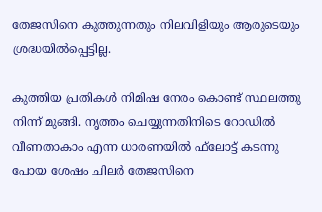തേജസിനെ കുത്തുന്നതും നിലവിളിയും ആരുടെയും ശ്രദ്ധയില്‍പ്പെട്ടില്ല.

കുത്തിയ പ്രതികള്‍ നിമിഷ നേരം കൊണ്ട് സ്ഥലത്തു നിന്ന് മുങ്ങി. നൃത്തം ചെയ്യുന്നതിനിടെ റോഡില്‍ വീണതാകാം എന്ന ധാരണയില്‍ ഫ്‌ലോട്ട് കടന്നു പോയ ശേഷം ചിലര്‍ തേജസിനെ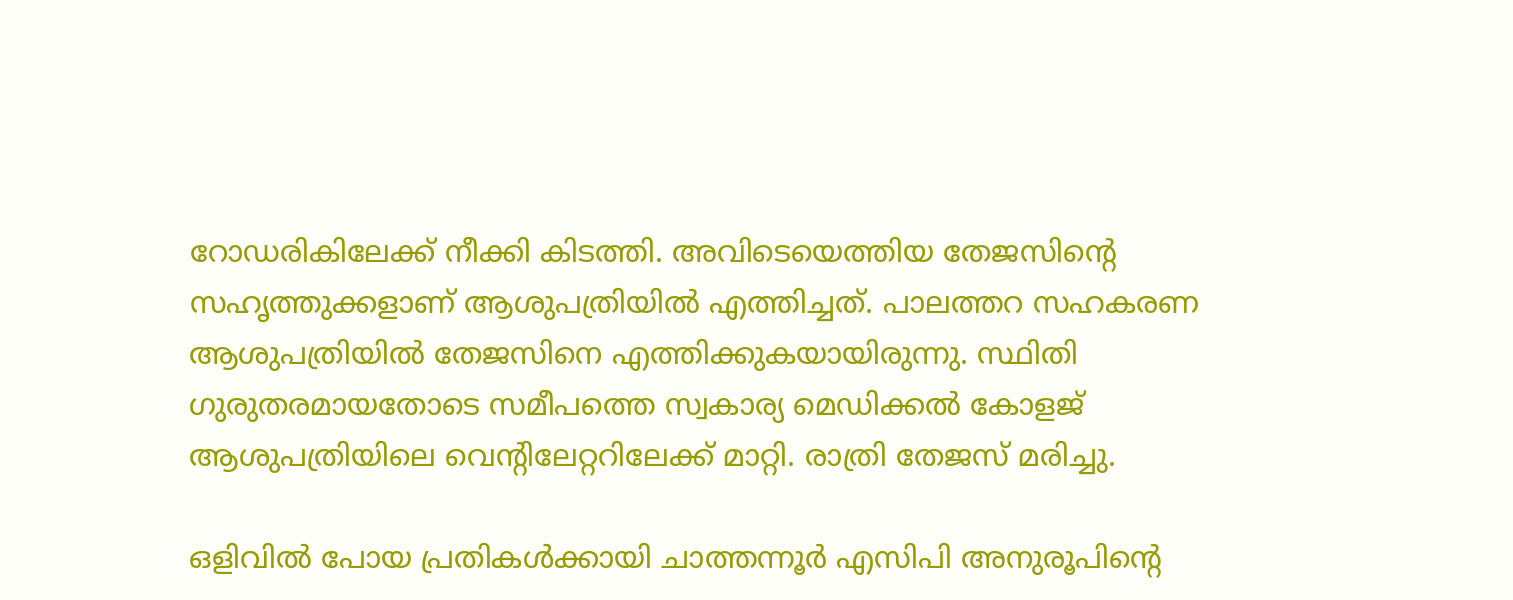റോഡരികിലേക്ക് നീക്കി കിടത്തി. അവിടെയെത്തിയ തേജസിന്റെ സഹൃത്തുക്കളാണ് ആശുപത്രിയില്‍ എത്തിച്ചത്. പാലത്തറ സഹകരണ ആശുപത്രിയില്‍ തേജസിനെ എത്തിക്കുകയായിരുന്നു. സ്ഥിതി ഗുരുതരമായതോടെ സമീപത്തെ സ്വകാര്യ മെഡിക്കല്‍ കോളജ് ആശുപത്രിയിലെ വെന്റിലേറ്ററിലേക്ക് മാറ്റി. രാത്രി തേജസ് മരിച്ചു.

ഒളിവില്‍ പോയ പ്രതികള്‍ക്കായി ചാത്തന്നൂര്‍ എസിപി അനുരൂപിന്റെ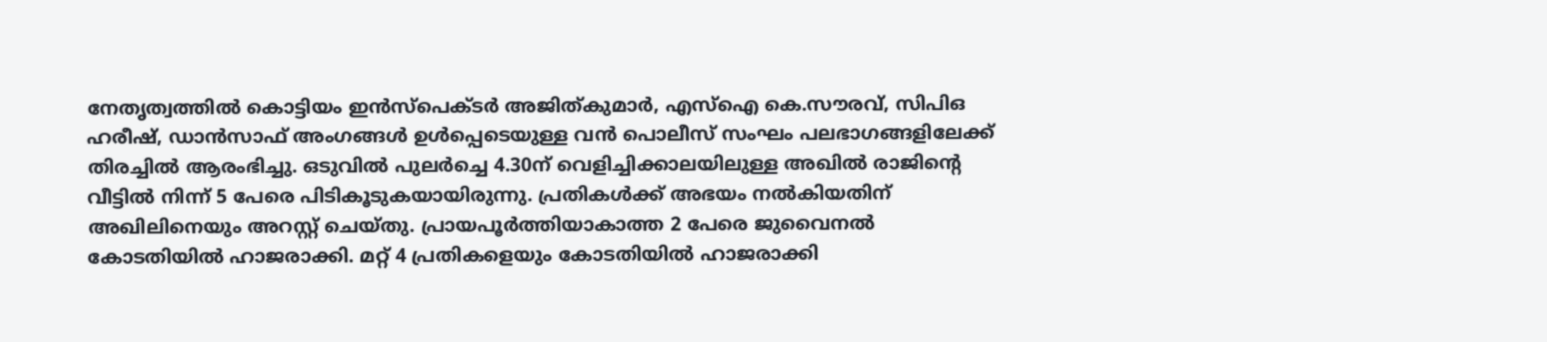നേതൃത്വത്തില്‍ കൊട്ടിയം ഇന്‍സ്‌പെക്ടര്‍ അജിത്കുമാര്‍, എസ്‌ഐ കെ.സൗരവ്, സിപിഒ ഹരീഷ്, ഡാന്‍സാഫ് അംഗങ്ങള്‍ ഉള്‍പ്പെടെയുള്ള വന്‍ പൊലീസ് സംഘം പലഭാഗങ്ങളിലേക്ക് തിരച്ചില്‍ ആരംഭിച്ചു. ഒടുവില്‍ പുലര്‍ച്ചെ 4.30ന് വെളിച്ചിക്കാലയിലുള്ള അഖില്‍ രാജിന്റെ വീട്ടില്‍ നിന്ന് 5 പേരെ പിടികൂടുകയായിരുന്നു. പ്രതികള്‍ക്ക് അഭയം നല്‍കിയതിന് അഖിലിനെയും അറസ്റ്റ് ചെയ്തു. പ്രായപൂര്‍ത്തിയാകാത്ത 2 പേരെ ജുവൈനല്‍ കോടതിയില്‍ ഹാജരാക്കി. മറ്റ് 4 പ്രതികളെയും കോടതിയില്‍ ഹാജരാക്കി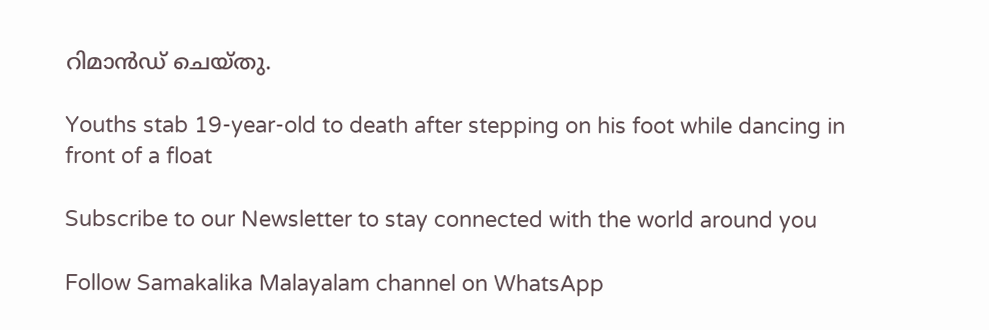റിമാന്‍ഡ് ചെയ്തു.

Youths stab 19-year-old to death after stepping on his foot while dancing in front of a float

Subscribe to our Newsletter to stay connected with the world around you

Follow Samakalika Malayalam channel on WhatsApp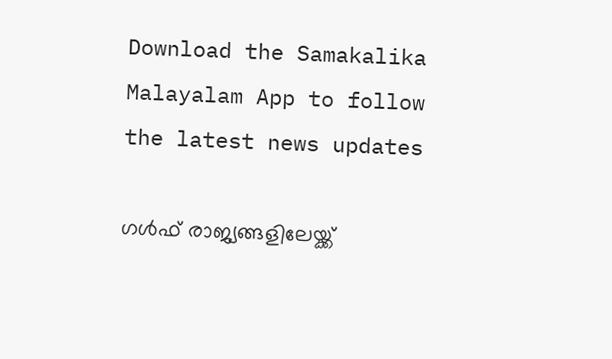Download the Samakalika Malayalam App to follow the latest news updates

ഗള്‍ഫ് രാജ്യങ്ങളിലേയ്ക്ക്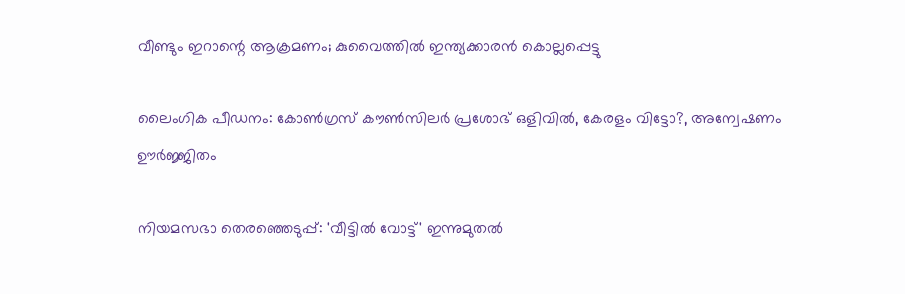വീണ്ടും ഇറാന്റെ ആക്രമണം; കുവൈത്തില്‍ ഇന്ത്യക്കാരന്‍ കൊല്ലപ്പെട്ടു

ലൈംഗിക പീഡനം: കോണ്‍ഗ്രസ് കൗണ്‍സിലര്‍ പ്രശോഭ് ഒളിവില്‍, കേരളം വിട്ടോ?, അന്വേഷണം ഊര്‍ജ്ജിതം

നിയമസഭാ തെരഞ്ഞെടുപ്പ്: 'വീട്ടില്‍ വോട്ട്' ഇന്നുമുതല്‍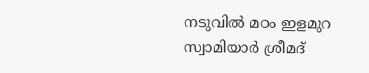നടുവില്‍ മഠം ഇളമുറ സ്വാമിയാര്‍ ശ്രീമദ്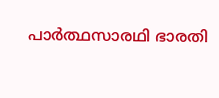പാര്‍ത്ഥസാരഥി ഭാരതി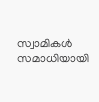സ്വാമികള്‍ സമാധിയായി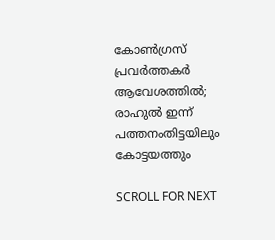കോണ്‍ഗ്രസ് പ്രവര്‍ത്തകര്‍ ആവേശത്തില്‍; രാഹുല്‍ ഇന്ന് പത്തനംതിട്ടയിലും കോട്ടയത്തും

SCROLL FOR NEXT